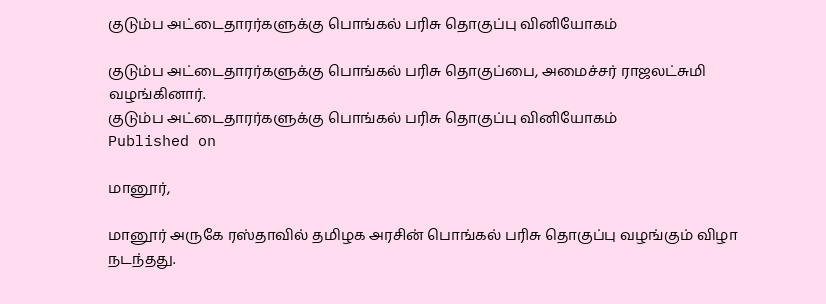குடும்ப அட்டைதாரர்களுக்கு பொங்கல் பரிசு தொகுப்பு வினியோகம்

குடும்ப அட்டைதாரர்களுக்கு பொங்கல் பரிசு தொகுப்பை, அமைச்சர் ராஜலட்சுமி வழங்கினார்.
குடும்ப அட்டைதாரர்களுக்கு பொங்கல் பரிசு தொகுப்பு வினியோகம்
Published on

மானூர்,

மானூர் அருகே ரஸ்தாவில் தமிழக அரசின் பொங்கல் பரிசு தொகுப்பு வழங்கும் விழா நடந்தது.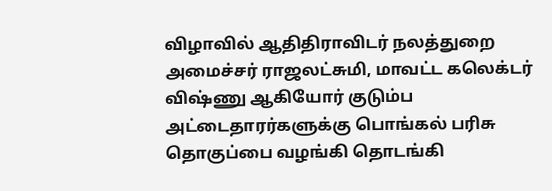விழாவில் ஆதிதிராவிடர் நலத்துறை அமைச்சர் ராஜலட்சுமி, மாவட்ட கலெக்டர் விஷ்ணு ஆகியோர் குடும்ப அட்டைதாரர்களுக்கு பொங்கல் பரிசு தொகுப்பை வழங்கி தொடங்கி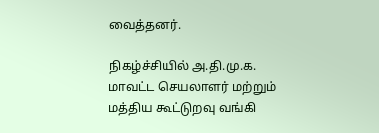வைத்தனர்.

நிகழ்ச்சியில் அ.தி.மு.க. மாவட்ட செயலாளர் மற்றும் மத்திய கூட்டுறவு வங்கி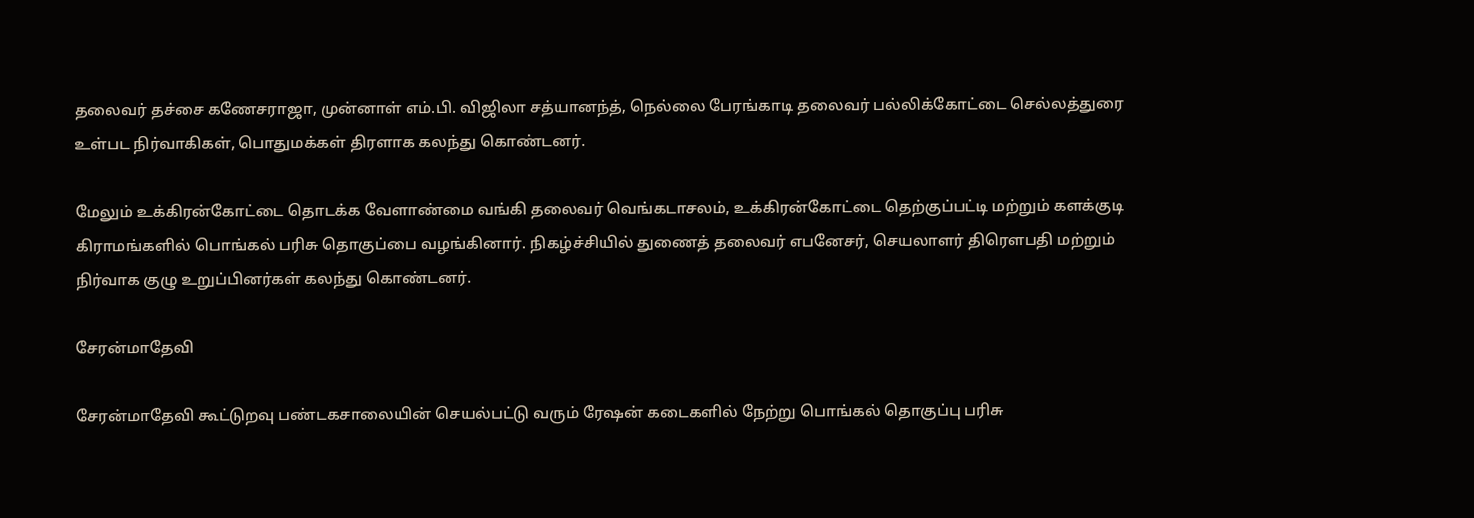தலைவர் தச்சை கணேசராஜா, முன்னாள் எம்.பி. விஜிலா சத்யானந்த், நெல்லை பேரங்காடி தலைவர் பல்லிக்கோட்டை செல்லத்துரை உள்பட நிர்வாகிகள், பொதுமக்கள் திரளாக கலந்து கொண்டனர்.

மேலும் உக்கிரன்கோட்டை தொடக்க வேளாண்மை வங்கி தலைவர் வெங்கடாசலம், உக்கிரன்கோட்டை தெற்குப்பட்டி மற்றும் களக்குடி கிராமங்களில் பொங்கல் பரிசு தொகுப்பை வழங்கினார். நிகழ்ச்சியில் துணைத் தலைவர் எபனேசர், செயலாளர் திரௌபதி மற்றும் நிர்வாக குழு உறுப்பினர்கள் கலந்து கொண்டனர்.

சேரன்மாதேவி

சேரன்மாதேவி கூட்டுறவு பண்டகசாலையின் செயல்பட்டு வரும் ரேஷன் கடைகளில் நேற்று பொங்கல் தொகுப்பு பரிசு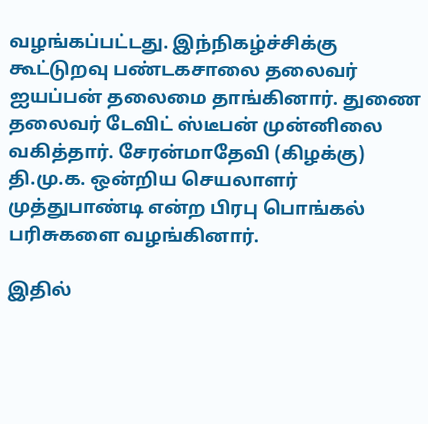வழங்கப்பட்டது. இந்நிகழ்ச்சிக்கு கூட்டுறவு பண்டகசாலை தலைவர் ஐயப்பன் தலைமை தாங்கினார். துணை தலைவர் டேவிட் ஸ்டீபன் முன்னிலை வகித்தார். சேரன்மாதேவி (கிழக்கு) தி.மு.க. ஒன்றிய செயலாளர் முத்துபாண்டி என்ற பிரபு பொங்கல் பரிசுகளை வழங்கினார்.

இதில்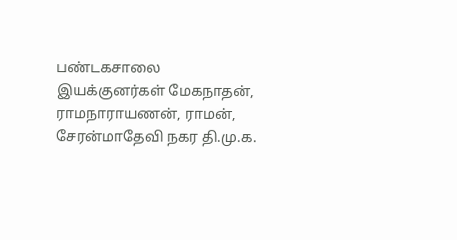பண்டகசாலை இயக்குனர்கள் மேகநாதன், ராமநாராயணன், ராமன், சேரன்மாதேவி நகர தி.மு.க.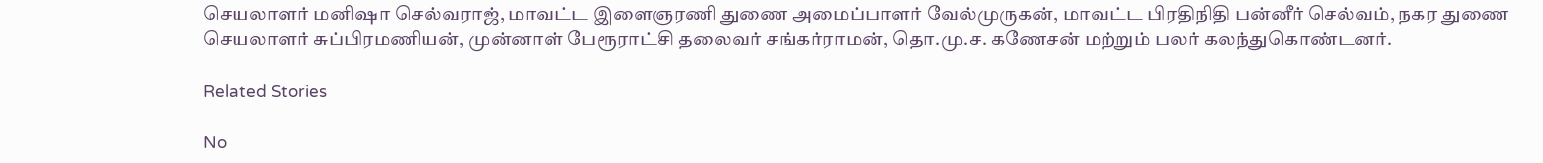செயலாளர் மனிஷா செல்வராஜ், மாவட்ட இளைஞரணி துணை அமைப்பாளர் வேல்முருகன், மாவட்ட பிரதிநிதி பன்னீர் செல்வம், நகர துணை செயலாளர் சுப்பிரமணியன், முன்னாள் பேரூராட்சி தலைவர் சங்கர்ராமன், தொ.மு.ச. கணேசன் மற்றும் பலர் கலந்துகொண்டனர்.

Related Stories

No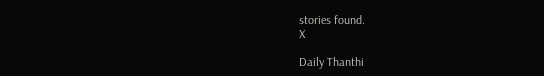stories found.
X

Daily Thanthi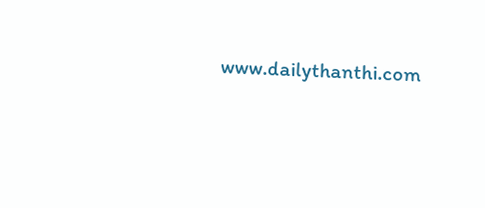www.dailythanthi.com